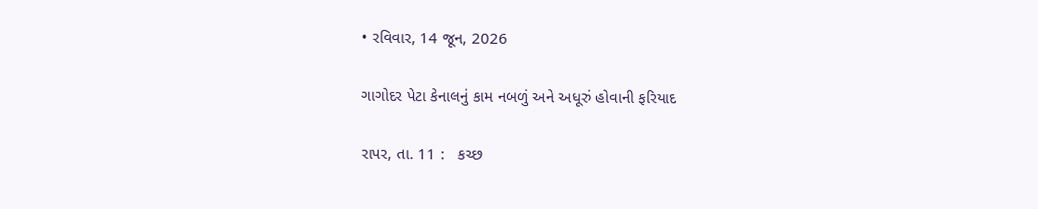• રવિવાર, 14 જૂન, 2026

ગાગોદર પેટા કેનાલનું કામ નબળું અને અધૂરું હોવાની ફરિયાદ

રાપર, તા. 11 :   કચ્છ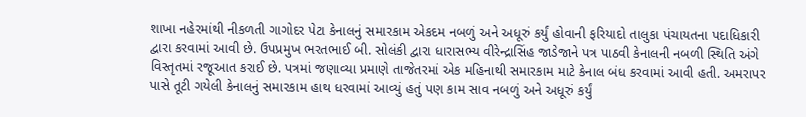શાખા નહેરમાંથી નીકળતી ગાગોદર પેટા કેનાલનું સમારકામ એકદમ નબળું અને અધૂરું કર્યું હોવાની ફરિયાદો તાલુકા પંચાયતના પદાધિકારી દ્વારા કરવામાં આવી છે. ઉપપ્રમુખ ભરતભાઈ બી. સોલંકી દ્વારા ધારાસભ્ય વીરેન્દ્રાસિંહ જાડેજાને પત્ર પાઠવી કેનાલની નબળી સ્થિતિ અંગે વિસ્તૃતમાં રજૂઆત કરાઈ છે. પત્રમાં જણાવ્યા પ્રમાણે તાજેતરમાં એક મહિનાથી સમારકામ માટે કેનાલ બંધ કરવામાં આવી હતી. અમરાપર પાસે તૂટી ગયેલી કેનાલનું સમારકામ હાથ ધરવામાં આવ્યું હતું પણ કામ સાવ નબળું અને અધૂરું કર્યું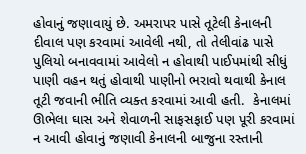હોવાનું જણાવાયું છે. અમરાપર પાસે તૂટેલી કેનાલની દીવાલ પણ કરવામાં આવેલી નથી, તો તેલીવાંઢ પાસે પુલિયો બનાવવામાં આવેલો ન હોવાથી પાઈપમાંથી સીધું પાણી વહન થતું હોવાથી પાણીનો ભરાવો થવાથી કેનાલ તૂટી જવાની ભીતિ વ્યક્ત કરવામાં આવી હતી.  કેનાલમાં ઊભેલા ઘાસ અને શેવાળની સાફસફાઈ પણ પૂરી કરવામાં ન આવી હોવાનું જણાવી કેનાલની બાજુના રસ્તાની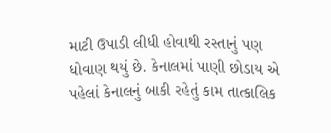માટી ઉપાડી લીધી હોવાથી રસ્તાનું પણ ધોવાણ થયું છે. કેનાલમાં પાણી છોડાય એ પહેલાં કેનાલનું બાકી રહેતું કામ તાત્કાલિક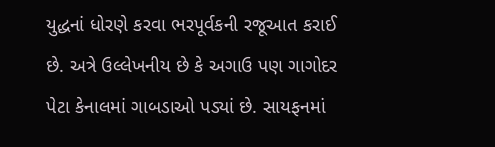યુદ્ધનાં ધોરણે કરવા ભરપૂર્વકની રજૂઆત કરાઈ છે. અત્રે ઉલ્લેખનીય છે કે અગાઉ પણ ગાગોદર પેટા કેનાલમાં ગાબડાઓ પડ્યાં છે. સાયફનમાં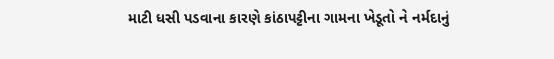માટી ધસી પડવાના કારણે કાંઠાપટ્ટીના ગામના ખેડૂતો ને નર્મદાનું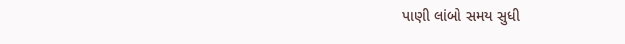પાણી લાંબો સમય સુધી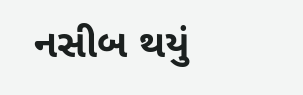નસીબ થયું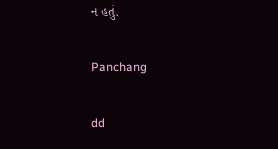ન હતું.

Panchang

dd